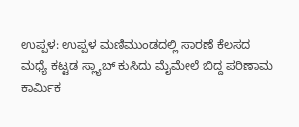ಉಪ್ಪಳ: ಉಪ್ಪಳ ಮಣಿಮುಂಡದಲ್ಲಿ ಸಾರಣೆ ಕೆಲಸದ ಮಧ್ಯೆ ಕಟ್ಟಡ ಸ್ಲ್ಯಾಬ್ ಕುಸಿದು ಮೈಮೇಲೆ ಬಿದ್ದ ಪರಿಣಾಮ ಕಾರ್ಮಿಕ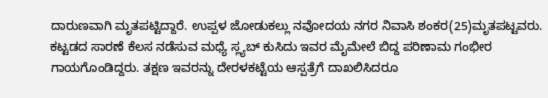ದಾರುಣವಾಗಿ ಮೃತಪಟ್ಟಿದ್ದಾರೆ. ಉಪ್ಪಳ ಜೋಡುಕಲ್ಲು ನವೋದಯ ನಗರ ನಿವಾಸಿ ಶಂಕರ(25)ಮೃತಪಟ್ಟವರು. ಕಟ್ಟಡದ ಸಾರಣೆ ಕೆಲಸ ನಡೆಸುವ ಮಧ್ಯೆ ಸ್ಲ್ಯಬ್ ಕುಸಿದು ಇವರ ಮೈಮೇಲೆ ಬಿದ್ದ ಪರಿಣಾಮ ಗಂಭೀರ ಗಾಯಗೊಂಡಿದ್ದರು. ತಕ್ಷಣ ಇವರನ್ನು ದೇರಳಕಟ್ಟೆಯ ಆಸ್ಪತ್ರೆಗೆ ದಾಖಲಿಸಿದರೂ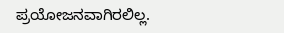ಪ್ರಯೋಜನವಾಗಿರಲಿಲ್ಲ.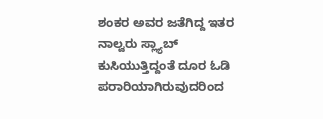ಶಂಕರ ಅವರ ಜತೆಗಿದ್ದ ಇತರ ನಾಲ್ವರು ಸ್ಲ್ಯಾಬ್ ಕುಸಿಯುತ್ತಿದ್ದಂತೆ ದೂರ ಓಡಿ ಪರಾರಿಯಾಗಿರುವುದರಿಂದ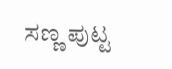ಸಣ್ಣ ಪುಟ್ಟ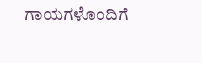ಗಾಯಗಳೊಂದಿಗೆ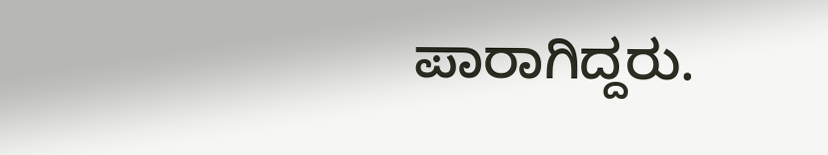ಪಾರಾಗಿದ್ದರು.